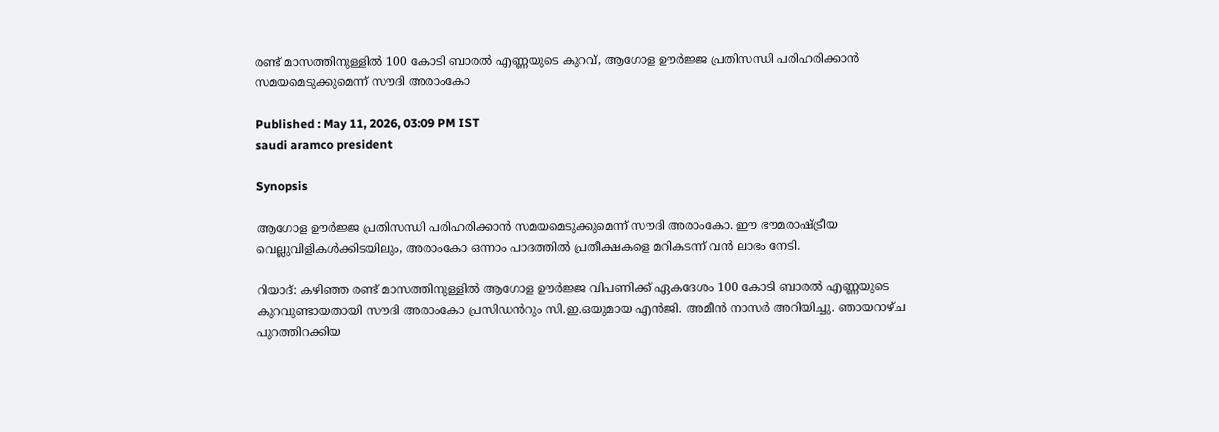രണ്ട് മാസത്തിനുള്ളിൽ 100 കോടി ബാരൽ എണ്ണയുടെ കുറവ്, ആഗോള ഊർജ്ജ പ്രതിസന്ധി പരിഹരിക്കാൻ സമയമെടുക്കുമെന്ന് സൗദി അരാംകോ

Published : May 11, 2026, 03:09 PM IST
saudi aramco president

Synopsis

ആഗോള ഊർജ്ജ പ്രതിസന്ധി പരിഹരിക്കാൻ സമയമെടുക്കുമെന്ന് സൗദി അരാംകോ. ഈ ഭൗമരാഷ്ട്രീയ വെല്ലുവിളികൾക്കിടയിലും, അരാംകോ ഒന്നാം പാദത്തിൽ പ്രതീക്ഷകളെ മറികടന്ന് വൻ ലാഭം നേടി.

റിയാദ്: കഴിഞ്ഞ രണ്ട് മാസത്തിനുള്ളിൽ ആഗോള ഊർജ്ജ വിപണിക്ക് ഏകദേശം 100 കോടി ബാരൽ എണ്ണയുടെ കുറവുണ്ടായതായി സൗദി അരാംകോ പ്രസിഡൻറും സി.ഇ.ഒയുമായ എൻജി. അമീൻ നാസർ അറിയിച്ചു. ഞായറാഴ്ച പുറത്തിറക്കിയ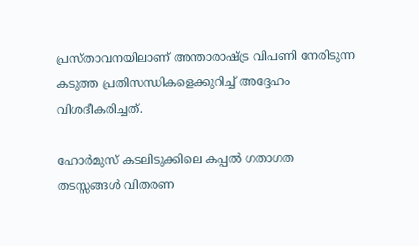പ്രസ്താവനയിലാണ് അന്താരാഷ്ട്ര വിപണി നേരിടുന്ന കടുത്ത പ്രതിസന്ധികളെക്കുറിച്ച് അദ്ദേഹം വിശദീകരിച്ചത്.

ഹോർമുസ് കടലിടുക്കിലെ കപ്പൽ ഗതാഗത തടസ്സങ്ങൾ വിതരണ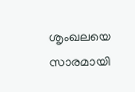ശൃംഖലയെ സാരമായി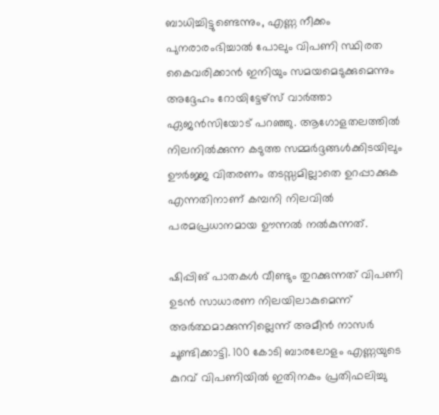ബാധിച്ചിട്ടുണ്ടെന്നും, എണ്ണ നീക്കം പുനരാരംഭിച്ചാൽ പോലും വിപണി സ്ഥിരത കൈവരിക്കാൻ ഇനിയും സമയമെടുക്കുമെന്നും അദ്ദേഹം റോയിട്ടേഴ്സ് വാർത്താ ഏജൻസിയോട് പറഞ്ഞു. ആഗോളതലത്തിൽ നിലനിൽക്കുന്ന കടുത്ത സമ്മർദ്ദങ്ങൾക്കിടയിലും ഊർജ്ജ വിതരണം തടസ്സമില്ലാതെ ഉറപ്പാക്കുക എന്നതിനാണ് കമ്പനി നിലവിൽ പരമപ്രധാനമായ ഊന്നൽ നൽകുന്നത്.

ഷിപ്പിങ് പാതകൾ വീണ്ടും തുറക്കുന്നത് വിപണി ഉടൻ സാധാരണ നിലയിലാകുമെന്ന് അർത്ഥമാക്കുന്നില്ലെന്ന് അമീൻ നാസർ ചൂണ്ടിക്കാട്ടി. 100 കോടി ബാരലോളം എണ്ണയുടെ കുറവ് വിപണിയിൽ ഇതിനകം പ്രതിഫലിച്ചു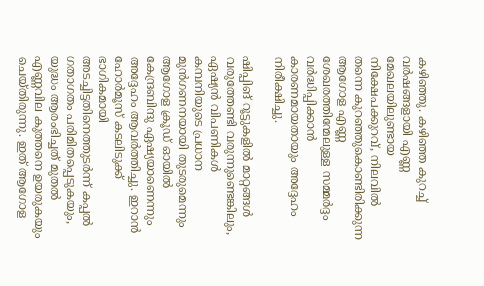കഴിഞ്ഞു. കഴിഞ്ഞ കുറച്ച് വർഷങ്ങളായി എണ്ണ മേഖലയിലുണ്ടായ നിക്ഷേപക്കുറവ്, നിലവിൽ തന്നെ കുറഞ്ഞുകൊണ്ടിരിക്കുന്ന ആഗോള എണ്ണ ശേഖരത്തിന്മേലുള്ള സമ്മർദ്ദം വർദ്ധിപ്പിക്കാൻ കാരണമായതായും അദ്ദേഹം നിരീക്ഷിച്ചു.

ഷിപ്പിങ് റൂട്ടുകളിൽ മാറ്റങ്ങൾ വരുത്തേണ്ടി വരുന്നുണ്ടെങ്കിലും, ഏഷ്യൻ വിപണികൾ കമ്പനിയുടെ പ്രധാന മുൻഗണനയായി തുടരുമെന്നും ആഗോള ക്രൂഡ് ഓയിൽ കേന്ദ്രബിന്ദു ഏഷ്യയാണെന്നും അദ്ദേഹം ആവർത്തിച്ചു. ഇറാൻ ഹോർമൂസ് കടലിടുക്ക് ഭാഗികമായി അടച്ചിട്ടതിനെത്തുടർന്ന് കപ്പൽ ഗതാഗതം പരിമിതപ്പെടുകയും, യുദ്ധം ആരംഭിച്ചത് മുതൽ എണ്ണവില കുത്തനെ ഉയരുകയും ചെയ്തിരുന്നു. ഇത് ആഗോള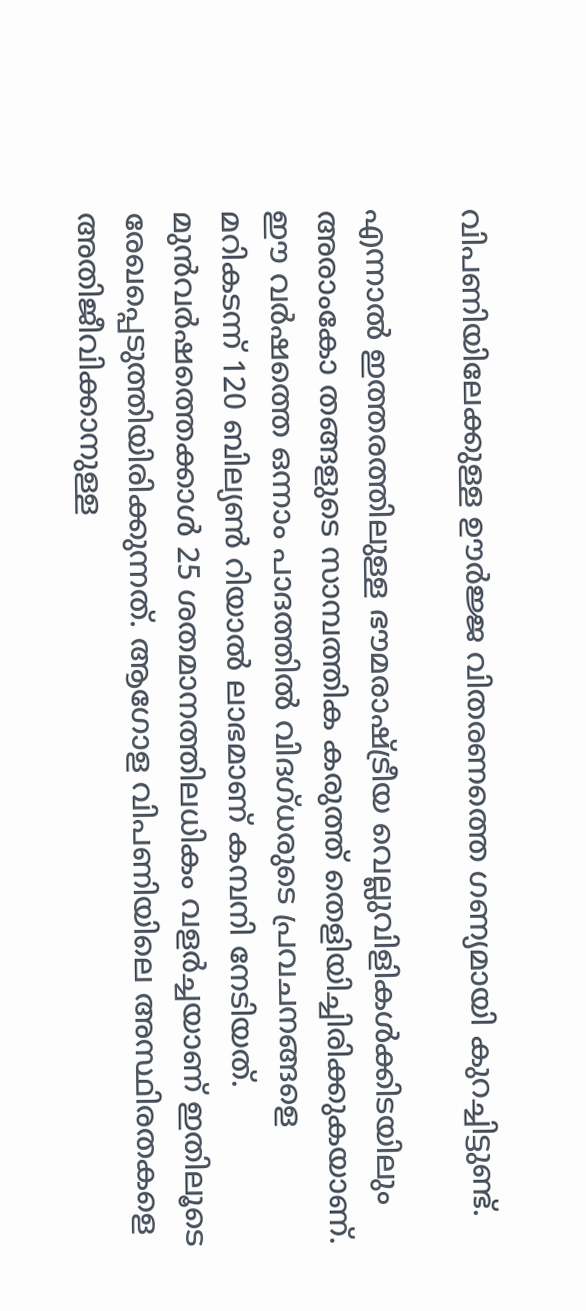വിപണിയിലേക്കുള്ള ഊർജ്ജ വിതരണത്തെ ഗണ്യമായി കുറച്ചിട്ടുണ്ട്.

എന്നാൽ ഇത്തരത്തിലുള്ള ഭൗമരാഷ്ട്രീയ വെല്ലുവിളികൾക്കിടയിലും അരാംകോ തങ്ങളുടെ സാമ്പത്തിക കരുത്ത് തെളിയിച്ചിരിക്കുകയാണ്. ഈ വർഷത്തെ ഒന്നാം പാദത്തിൽ വിദഗ്ധരുടെ പ്രവചനങ്ങളെ മറികടന്ന് 120 ബില്യൺ റിയാൽ ലാഭമാണ് കമ്പനി നേടിയത്. മുൻവർഷത്തെക്കാൾ 25 ശതമാനത്തിലധികം വളർച്ചയാണ് ഇതിലൂടെ രേഖപ്പെടുത്തിയിരിക്കുന്നത്. ആഗോള വിപണിയിലെ അസ്ഥിരതകളെ അതിജീവിക്കാനുള്ള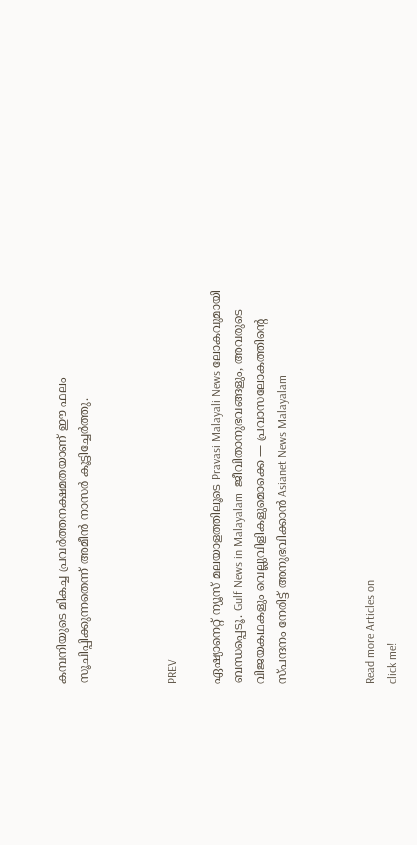കമ്പനിയുടെ മികച്ച പ്രവർത്തനക്ഷമതയാണ് ഈ ഫലം സൂചിപ്പിക്കുന്നതെന്ന് അമീൻ നാസർ കൂട്ടിച്ചേർത്തു.



PREV

ഏഷ്യാനെറ്റ് ന്യൂസ് മലയാളത്തിലൂടെ Pravasi Malayali News ലോകവുമായി ബന്ധപ്പെടൂ. Gulf News in Malayalam  ജീവിതാനുഭവങ്ങളും, അവരുടെ വിജയകഥകളും വെല്ലുവിളികളുമൊക്കെ — പ്രവാസലോകത്തിന്റെ സ്പന്ദനം നേരിട്ട് അനുഭവിക്കാൻ Asianet News Malayalam



Read more Articles on
click me!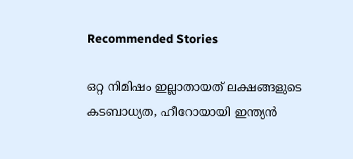Recommended Stories

ഒറ്റ നിമിഷം ഇല്ലാതായത് ലക്ഷങ്ങളുടെ കടബാധ്യത, ഹീറോയായി ഇന്ത്യൻ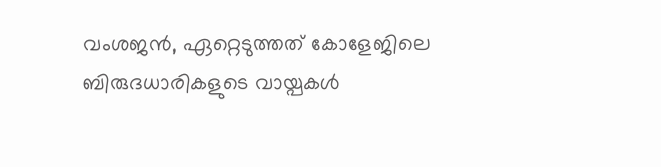വംശജൻ, ഏറ്റെടുത്തത് കോളേജിലെ ബിരുദധാരികളുടെ വായ്പകൾ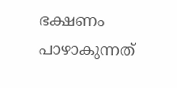ഭക്ഷണം പാഴാകുന്നത്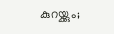കുറയ്ക്കും;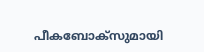പീകബോക്സുമായി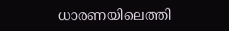ധാരണയിലെത്തി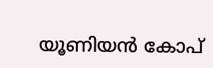യൂണിയൻ കോപ്